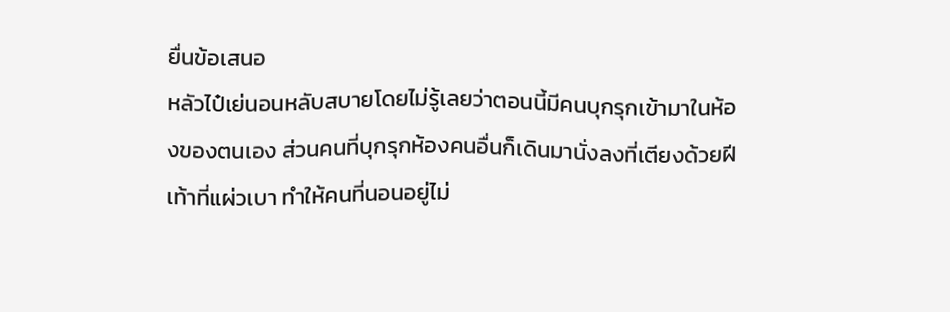ยื่นข้อเสนอ
หลัวไป๋เย่นอนหลับสบายโดยไม่รู้เลยว่าตอนนี้มีคนบุกรุกเข้ามาในห้องของตนเอง ส่วนคนที่บุกรุกห้องคนอื่นก็เดินมานั่งลงที่เตียงด้วยฝีเท้าที่แผ่วเบา ทำให้คนที่นอนอยู่ไม่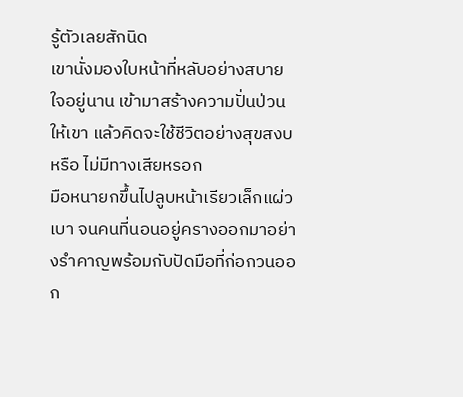รู้ตัวเลยสักนิด
เขานั่งมองใบหน้าที่หลับอย่างสบายใจอยู่นาน เข้ามาสร้างความปั่นป่วนให้เขา แล้วคิดจะใช้ชีวิตอย่างสุขสงบหรือ ไม่มีทางเสียหรอก
มือหนายกขึ้นไปลูบหน้าเรียวเล็กแผ่วเบา จนคนที่นอนอยู่ครางออกมาอย่างรำคาญพร้อมกับปัดมือที่ก่อกวนออก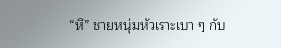“หึ” ชายหนุ่มหัวเราะเบา ๆ กับ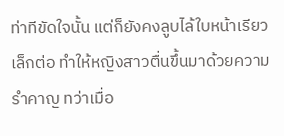ท่าทีขัดใจนั้น แต่ก็ยังคงลูบไล้ใบหน้าเรียวเล็กต่อ ทำให้หญิงสาวตื่นขึ้นมาด้วยความรำคาญ ทว่าเมื่อ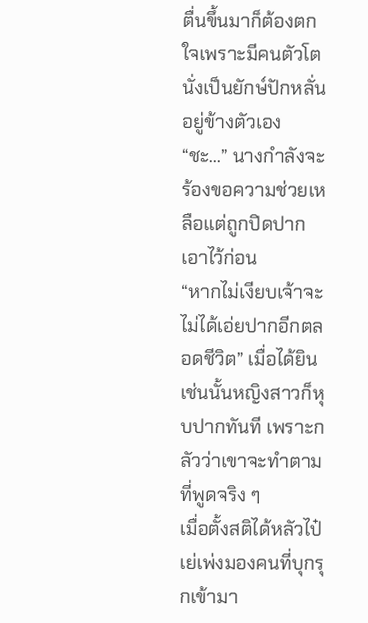ตื่นขึ้นมาก็ต้องตกใจเพราะมีคนตัวโตนั่งเป็นยักษ์ปักหลั่นอยู่ข้างตัวเอง
“ชะ...” นางกำลังจะร้องขอความช่วยเหลือแต่ถูกปิดปากเอาไว้ก่อน
“หากไม่เงียบเจ้าจะไม่ได้เอ่ยปากอีกตลอดชีวิต” เมื่อได้ยินเช่นนั้นหญิงสาวก็หุบปากทันที เพราะกลัวว่าเขาจะทำตามที่พูดจริง ๆ
เมื่อตั้งสติได้หลัวไป๋เย่เพ่งมองคนที่บุกรุกเข้ามา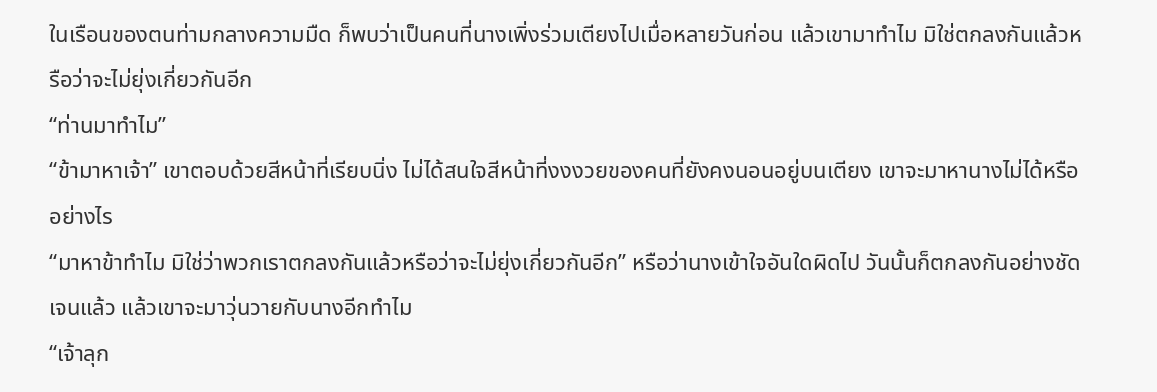ในเรือนของตนท่ามกลางความมืด ก็พบว่าเป็นคนที่นางเพิ่งร่วมเตียงไปเมื่อหลายวันก่อน แล้วเขามาทำไม มิใช่ตกลงกันแล้วหรือว่าจะไม่ยุ่งเกี่ยวกันอีก
“ท่านมาทำไม”
“ข้ามาหาเจ้า” เขาตอบด้วยสีหน้าที่เรียบนิ่ง ไม่ได้สนใจสีหน้าที่งงงวยของคนที่ยังคงนอนอยู่บนเตียง เขาจะมาหานางไม่ได้หรืออย่างไร
“มาหาข้าทำไม มิใช่ว่าพวกเราตกลงกันแล้วหรือว่าจะไม่ยุ่งเกี่ยวกันอีก” หรือว่านางเข้าใจอันใดผิดไป วันนั้นก็ตกลงกันอย่างชัดเจนแล้ว แล้วเขาจะมาวุ่นวายกับนางอีกทำไม
“เจ้าลุก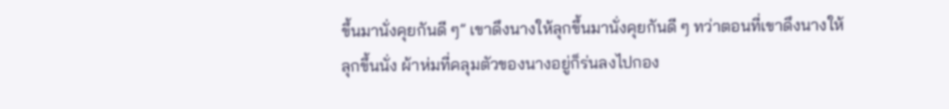ขึ้นมานั่งคุยกันดี ๆ” เขาดึงนางให้ลุกขึ้นมานั่งคุยกันดี ๆ ทว่าตอนที่เขาดึงนางให้ลุกขึ้นนั่ง ผ้าห่มที่คลุมตัวของนางอยู่ก็ร่นลงไปกอง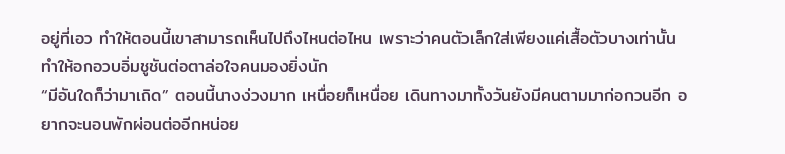อยู่ที่เอว ทำให้ตอนนี้เขาสามารถเห็นไปถึงไหนต่อไหน เพราะว่าคนตัวเล็กใส่เพียงแค่เสื้อตัวบางเท่านั้น ทำให้อกอวบอิ่มชูชันต่อตาล่อใจคนมองยิ่งนัก
“มีอันใดก็ว่ามาเถิด” ตอนนี้นางง่วงมาก เหนื่อยก็เหนื่อย เดินทางมาทั้งวันยังมีคนตามมาก่อกวนอีก อยากจะนอนพักผ่อนต่ออีกหน่อย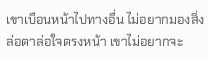เขาเบือนหน้าไปทางอื่น ไม่อยากมองสิ่งล่อตาล่อใจตรงหน้า เขาไม่อยากจะ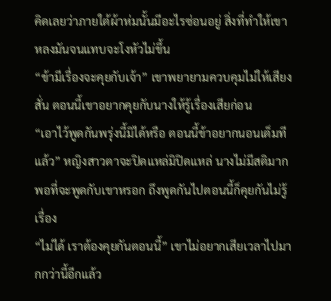คิดเลยว่าภายใต้ผ้าห่มนั้นมีอะไรซ่อนอยู่ สิ่งที่ทำให้เขาหลงมันจนแทบจะโงหัวไม่ขึ้น
“ข้ามีเรื่องจะคุยกับเจ้า” เขาพยายามควบคุมไม่ให้เสียงสั่น ตอนนี้เขาอยากคุยกับนางให้รู้เรื่องเสียก่อน
“เอาไว้พูดกันพรุ่งนี้มิได้หรือ ตอนนี้ข้าอยากนอนเต็มทีแล้ว” หญิงสาวตาจะปิดแหล่มิปิดแหล่ นางไม่มีสติมากพอที่จะพูดกับเขาหรอก ถึงพูดกันไปตอนนี้ก็คุยกันไม่รู้เรื่อง
“ไม่ได้ เราต้องคุยกันตอนนี้” เขาไม่อยากเสียเวลาไปมากกว่านี้อีกแล้ว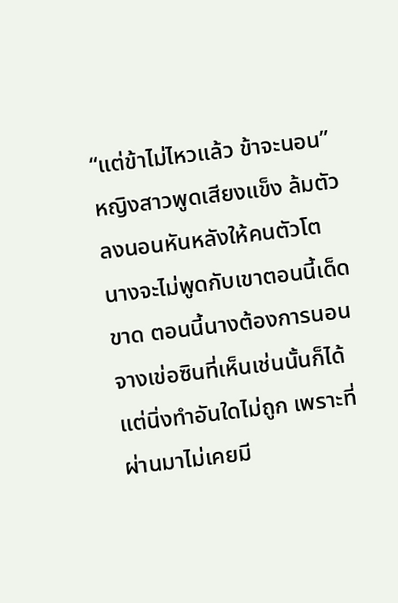“แต่ข้าไม่ไหวแล้ว ข้าจะนอน” หญิงสาวพูดเสียงแข็ง ล้มตัวลงนอนหันหลังให้คนตัวโต นางจะไม่พูดกับเขาตอนนี้เด็ดขาด ตอนนี้นางต้องการนอน
จางเข่อซินที่เห็นเช่นนั้นก็ได้แต่นิ่งทำอันใดไม่ถูก เพราะที่ผ่านมาไม่เคยมี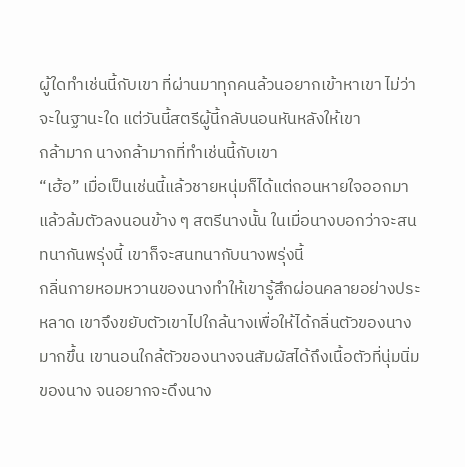ผู้ใดทำเช่นนี้กับเขา ที่ผ่านมาทุกคนล้วนอยากเข้าหาเขา ไม่ว่าจะในฐานะใด แต่วันนี้สตรีผู้นี้กลับนอนหันหลังให้เขา
กล้ามาก นางกล้ามากที่ทำเช่นนี้กับเขา
“เฮ้อ” เมื่อเป็นเช่นนี้แล้วชายหนุ่มก็ได้แต่ถอนหายใจออกมาแล้วล้มตัวลงนอนข้าง ๆ สตรีนางนั้น ในเมื่อนางบอกว่าจะสนทนากันพรุ่งนี้ เขาก็จะสนทนากับนางพรุ่งนี้
กลิ่นกายหอมหวานของนางทำให้เขารู้สึกผ่อนคลายอย่างประหลาด เขาจึงขยับตัวเขาไปใกล้นางเพื่อให้ได้กลิ่นตัวของนางมากขึ้น เขานอนใกล้ตัวของนางจนสัมผัสได้ถึงเนื้อตัวที่นุ่มนิ่มของนาง จนอยากจะดึงนาง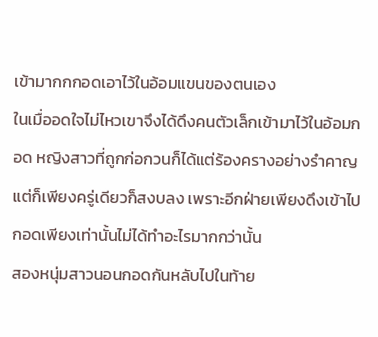เข้ามากกกอดเอาไว้ในอ้อมแขนของตนเอง
ในเมื่ออดใจไม่ไหวเขาจึงได้ดึงคนตัวเล็กเข้ามาไว้ในอ้อมกอด หญิงสาวที่ถูกก่อกวนก็ได้แต่ร้องครางอย่างรำคาญ แต่ก็เพียงครู่เดียวก็สงบลง เพราะอีกฝ่ายเพียงดึงเข้าไปกอดเพียงเท่านั้นไม่ได้ทำอะไรมากกว่านั้น
สองหนุ่มสาวนอนกอดกันหลับไปในท้าย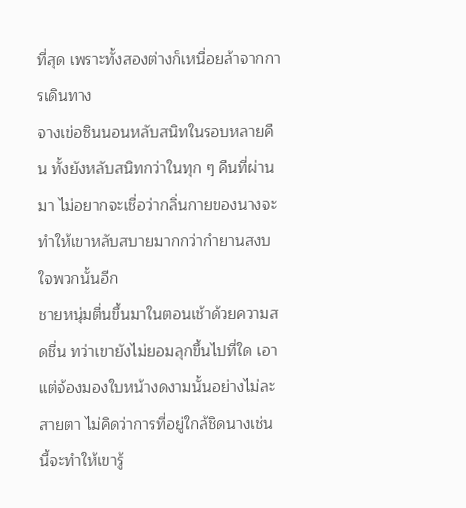ที่สุด เพราะทั้งสองต่างก็เหนื่อยล้าจากการเดินทาง
จางเข่อซินนอนหลับสนิทในรอบหลายคืน ทั้งยังหลับสนิทกว่าในทุก ๆ คืนที่ผ่านมา ไม่อยากจะเชื่อว่ากลิ่นกายของนางจะทำให้เขาหลับสบายมากกว่ากำยานสงบใจพวกนั้นอีก
ชายหนุ่มตื่นขึ้นมาในตอนเช้าด้วยความสดชื่น ทว่าเขายังไม่ยอมลุกขึ้นไปที่ใด เอาแต่จ้องมองใบหน้างดงามนั้นอย่างไม่ละสายตา ไม่คิดว่าการที่อยู่ใกล้ชิดนางเช่นนี้จะทำให้เขารู้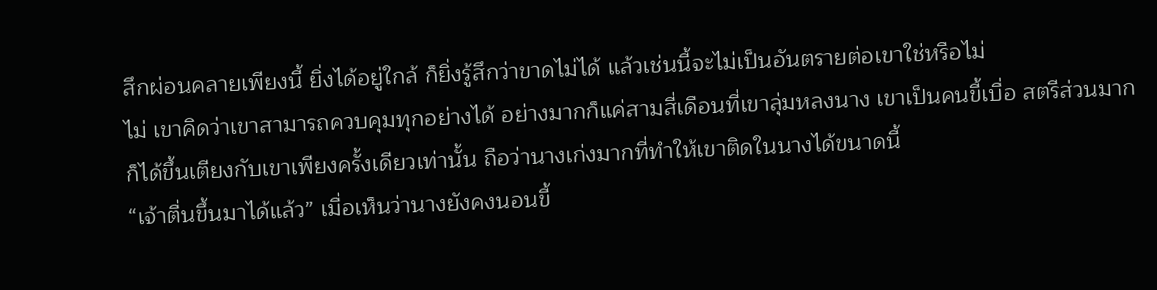สึกผ่อนคลายเพียงนี้ ยิ่งได้อยู่ใกล้ ก็ยิ่งรู้สึกว่าขาดไม่ได้ แล้วเช่นนี้จะไม่เป็นอันตรายต่อเขาใช่หรือไม่
ไม่ เขาคิดว่าเขาสามารถควบคุมทุกอย่างได้ อย่างมากก็แค่สามสี่เดือนที่เขาลุ่มหลงนาง เขาเป็นคนขี้เบื่อ สตรีส่วนมากก็ได้ขึ้นเตียงกับเขาเพียงครั้งเดียวเท่านั้น ถือว่านางเก่งมากที่ทำให้เขาติดในนางได้ขนาดนี้
“เจ้าตื่นขึ้นมาได้แล้ว” เมื่อเห็นว่านางยังคงนอนขี้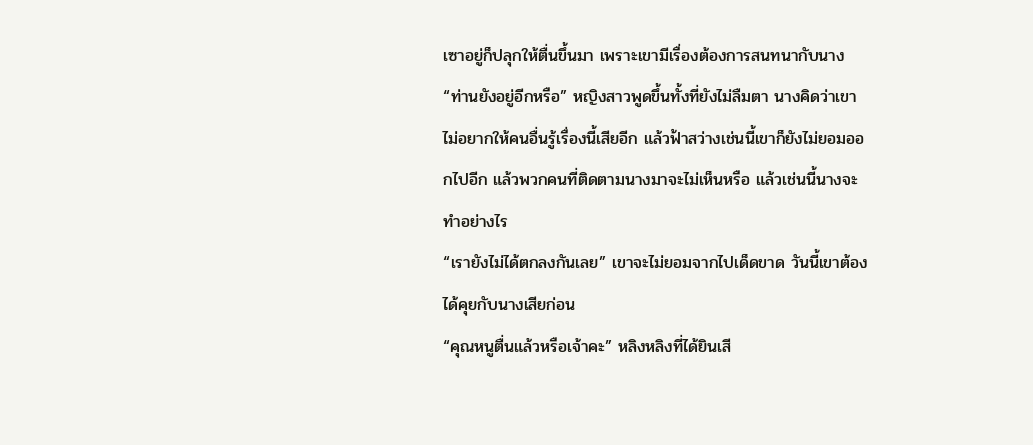เซาอยู่ก็ปลุกให้ตื่นขึ้นมา เพราะเขามีเรื่องต้องการสนทนากับนาง
“ท่านยังอยู่อีกหรือ” หญิงสาวพูดขึ้นทั้งที่ยังไม่ลืมตา นางคิดว่าเขาไม่อยากให้คนอื่นรู้เรื่องนี้เสียอีก แล้วฟ้าสว่างเช่นนี้เขาก็ยังไม่ยอมออกไปอีก แล้วพวกคนที่ติดตามนางมาจะไม่เห็นหรือ แล้วเช่นนี้นางจะทำอย่างไร
“เรายังไม่ได้ตกลงกันเลย” เขาจะไม่ยอมจากไปเด็ดขาด วันนี้เขาต้องได้คุยกับนางเสียก่อน
“คุณหนูตื่นแล้วหรือเจ้าคะ” หลิงหลิงที่ได้ยินเสี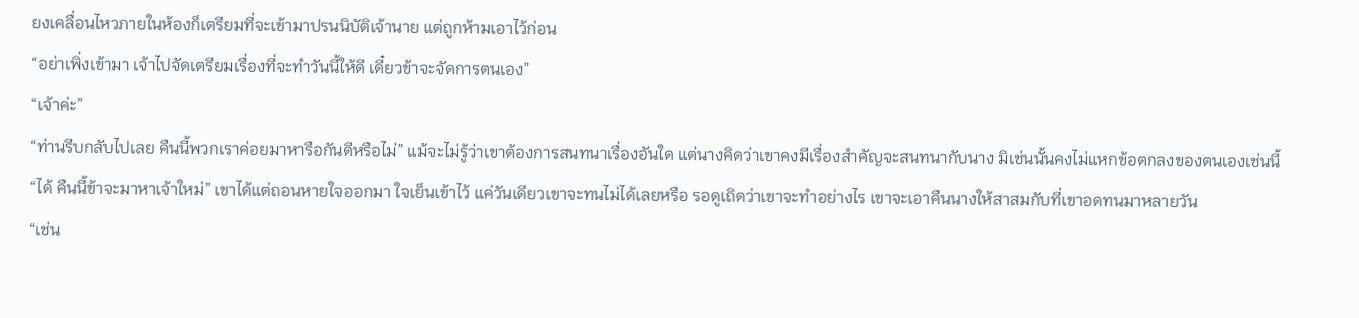ยงเคลื่อนไหวภายในห้องก็เตรียมที่จะเข้ามาปรนนิบัติเจ้านาย แต่ถูกห้ามเอาไว้ก่อน
“อย่าเพิ่งเข้ามา เจ้าไปจัดเตรียมเรื่องที่จะทำวันนี้ให้ดี เดี๋ยวข้าจะจัดการตนเอง”
“เจ้าค่ะ”
“ท่านรีบกลับไปเลย คืนนี้พวกเราค่อยมาหารือกันดีหรือไม่” แม้จะไม่รู้ว่าเขาต้องการสนทนาเรื่องอันใด แต่นางคิดว่าเขาคงมีเรื่องสำคัญจะสนทนากับนาง มิเช่นนั้นคงไม่แหกข้อตกลงของตนเองเช่นนี้
“ได้ คืนนี้ข้าจะมาหาเจ้าใหม่” เขาได้แต่ถอนหายใจออกมา ใจเย็นเข้าไว้ แค่วันเดียวเขาจะทนไม่ได้เลยหรือ รอดูเถิดว่าเขาจะทำอย่างไร เขาจะเอาคืนนางให้สาสมกับที่เขาอดทนมาหลายวัน
“เช่น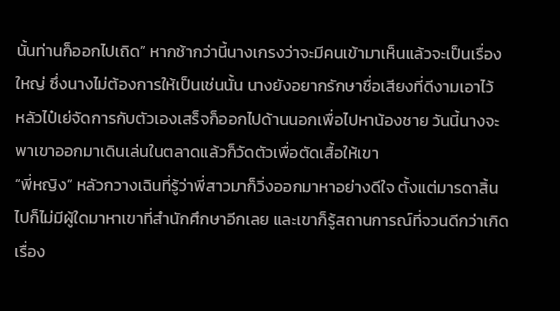นั้นท่านก็ออกไปเถิด” หากช้ากว่านี้นางเกรงว่าจะมีคนเข้ามาเห็นแล้วจะเป็นเรื่องใหญ่ ซึ่งนางไม่ต้องการให้เป็นเช่นนั้น นางยังอยากรักษาชื่อเสียงที่ดีงามเอาไว้
หลัวไป๋เย่จัดการกับตัวเองเสร็จก็ออกไปด้านนอกเพื่อไปหาน้องชาย วันนี้นางจะพาเขาออกมาเดินเล่นในตลาดแล้วก็วัดตัวเพื่อตัดเสื้อให้เขา
“พี่หญิง” หลัวกวางเฉินที่รู้ว่าพี่สาวมาก็วิ่งออกมาหาอย่างดีใจ ตั้งแต่มารดาสิ้นไปก็ไม่มีผู้ใดมาหาเขาที่สำนักศึกษาอีกเลย และเขาก็รู้สถานการณ์ที่จวนดีกว่าเกิดเรื่อง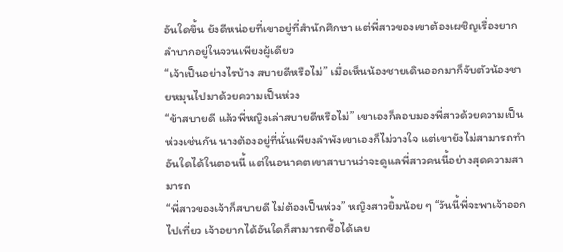อันใดขึ้น ยังดีหน่อยที่เขาอยู่ที่สำนักศึกษา แต่พี่สาวของเขาต้องเผชิญเรื่องยากลำบากอยู่ในจวนเพียงผู้เดียว
“เจ้าเป็นอย่างไรบ้าง สบายดีหรือไม่” เมื่อเห็นน้องชายเดินออกมาก็จับตัวน้องชายหมุนไปมาด้วยความเป็นห่วง
“ข้าสบายดี แล้วพี่หญิงเล่าสบายดีหรือไม่” เขาเองก็ลอบมองพี่สาวด้วยความเป็นห่วงเช่นกัน นางต้องอยู่ที่นั่นเพียงลำพังเขาเองก็ไม่วางใจ แต่เขายังไม่สามารถทำอันใดได้ในตอนนี้ แต่ในอนาคตเขาสาบานว่าจะดูแลพี่สาวคนนี้อย่างสุดความสามารถ
“พี่สาวของเจ้าก็สบายดี ไม่ต้องเป็นห่วง” หญิงสาวยิ้มน้อย ๆ “วันนี้พี่จะพาเจ้าออกไปเที่ยว เจ้าอยากได้อันใดก็สามารถซื้อได้เลย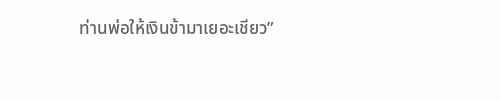ท่านพ่อให้เงินข้ามาเยอะเชียว”